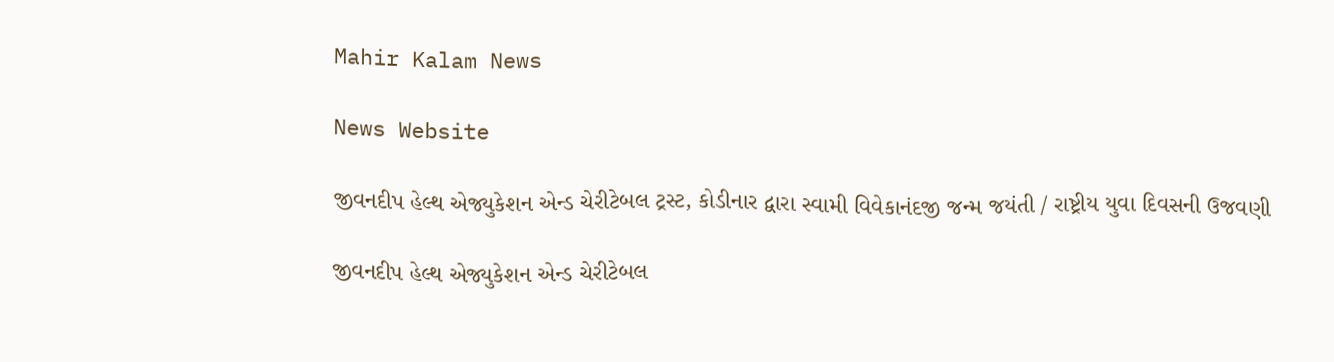Mahir Kalam News

News Website

જીવનદીપ હેલ્થ એજ્યુકેશન એન્ડ ચેરીટેબલ ટ્રસ્ટ, કોડીનાર દ્વારા સ્વામી વિવેકાનંદજી જન્મ જયંતી / રાષ્ટ્રીય યુવા દિવસની ઉજવણી

જીવનદીપ હેલ્થ એજ્યુકેશન એન્ડ ચેરીટેબલ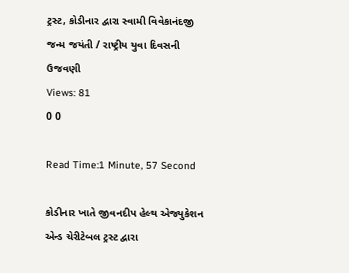ટ્રસ્ટ, કોડીનાર દ્વારા સ્વામી વિવેકાનંદજી જન્મ જયંતી / રાષ્ટ્રીય યુવા દિવસની ઉજવણી
Views: 81
0 0

Read Time:1 Minute, 57 Second

કોડીનાર ખાતે જીવનદીપ હેલ્થ એજ્યુકેશન એન્ડ ચેરીટેબલ ટ્રસ્ટ દ્વારા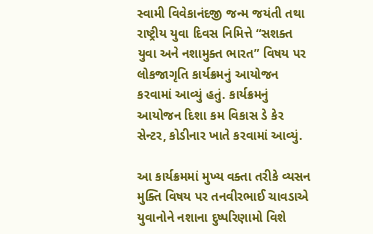સ્વામી વિવેકાનંદજી જન્મ જયંતી તથા રાષ્ટ્રીય યુવા દિવસ નિમિત્તે “સશક્ત યુવા અને નશામુક્ત ભારત” વિષય પર લોકજાગૃતિ કાર્યક્રમનું આયોજન કરવામાં આવ્યું હતું. કાર્યક્રમનું આયોજન દિશા કમ વિકાસ ડે કેર સેન્ટર, કોડીનાર ખાતે કરવામાં આવ્યું.

આ કાર્યક્રમમાં મુખ્ય વક્તા તરીકે વ્યસન મુક્તિ વિષય પર તનવીરભાઈ ચાવડાએ યુવાનોને નશાના દુષ્પરિણામો વિશે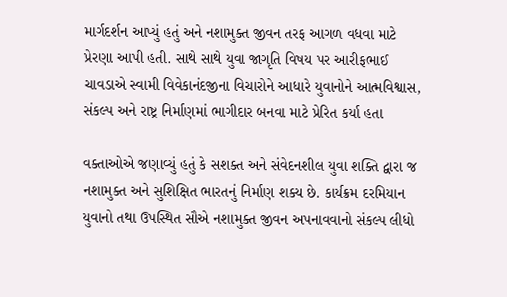માર્ગદર્શન આપ્યું હતું અને નશામુક્ત જીવન તરફ આગળ વધવા માટે પ્રેરણા આપી હતી. સાથે સાથે યુવા જાગૃતિ વિષય પર આરીફભાઈ ચાવડાએ સ્વામી વિવેકાનંદજીના વિચારોને આધારે યુવાનોને આત્મવિશ્વાસ, સંકલ્પ અને રાષ્ટ્ર નિર્માણમાં ભાગીદાર બનવા માટે પ્રેરિત કર્યા હતા

વક્તાઓએ જણાવ્યું હતું કે સશક્ત અને સંવેદનશીલ યુવા શક્તિ દ્વારા જ નશામુક્ત અને સુશિક્ષિત ભારતનું નિર્માણ શક્ય છે. કાર્યક્રમ દરમિયાન યુવાનો તથા ઉપસ્થિત સૌએ નશામુક્ત જીવન અપનાવવાનો સંકલ્પ લીધો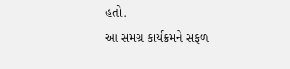હતો.
આ સમગ્ર કાર્યક્રમને સફળ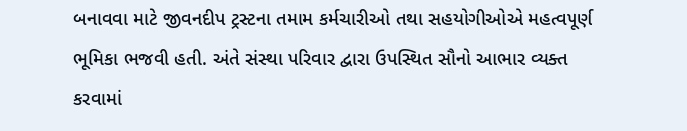બનાવવા માટે જીવનદીપ ટ્રસ્ટના તમામ કર્મચારીઓ તથા સહયોગીઓએ મહત્વપૂર્ણ ભૂમિકા ભજવી હતી. અંતે સંસ્થા પરિવાર દ્વારા ઉપસ્થિત સૌનો આભાર વ્યક્ત કરવામાં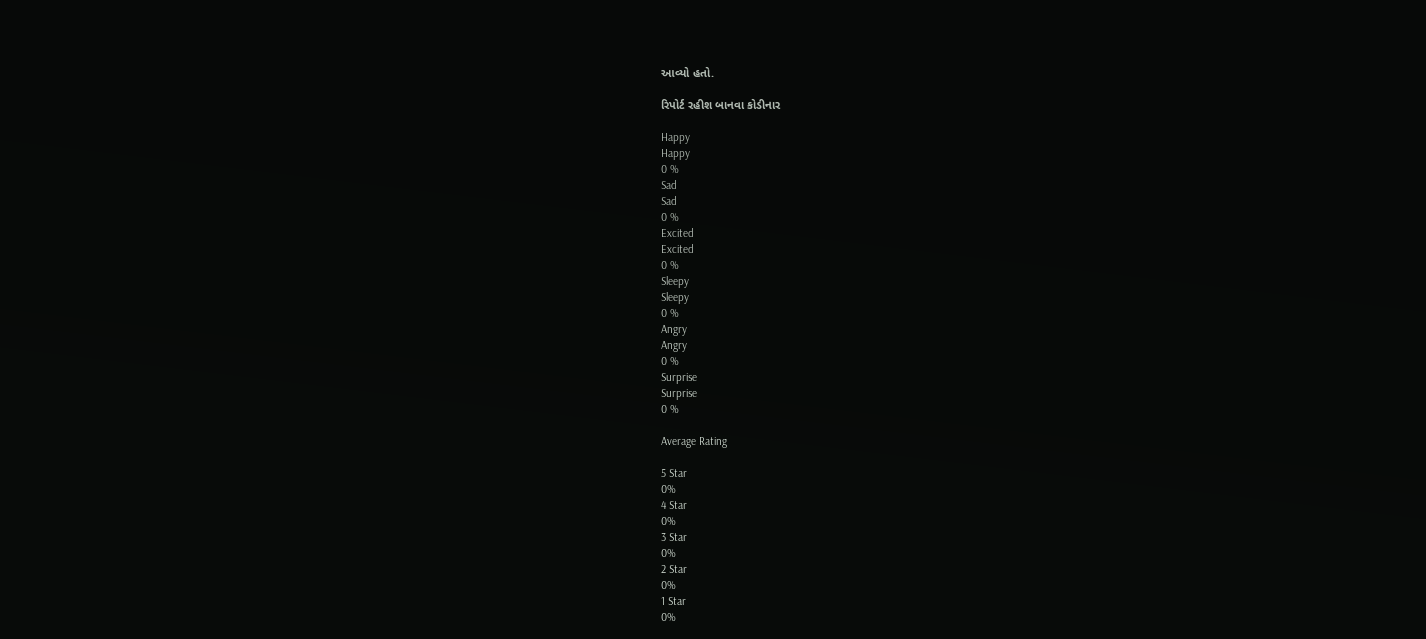આવ્યો હતો.

રિપોર્ટ રહીશ બાનવા કોડીનાર

Happy
Happy
0 %
Sad
Sad
0 %
Excited
Excited
0 %
Sleepy
Sleepy
0 %
Angry
Angry
0 %
Surprise
Surprise
0 %

Average Rating

5 Star
0%
4 Star
0%
3 Star
0%
2 Star
0%
1 Star
0%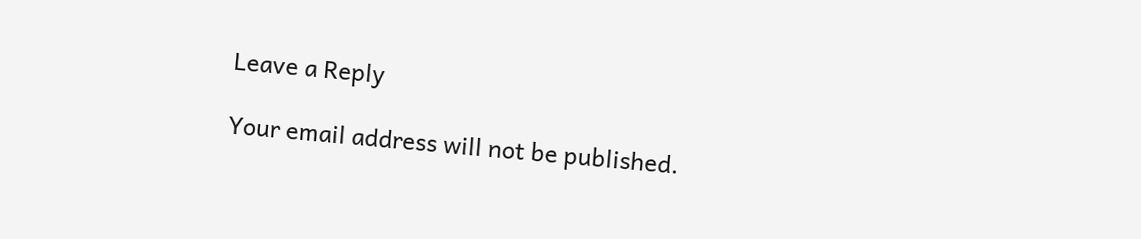Leave a Reply

Your email address will not be published.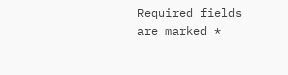Required fields are marked *